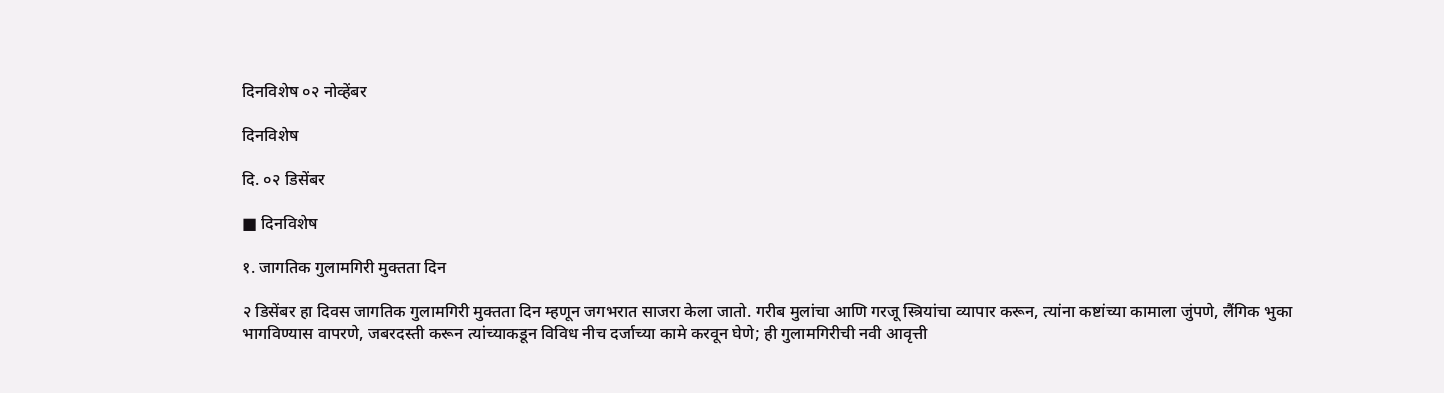दिनविशेष ०२ नोव्हेंबर

दिनविशेष

दि. ०२ डिसेंबर

■ दिनविशेष

१. जागतिक गुलामगिरी मुक्तता दिन

२ डिसेंबर हा दिवस जागतिक गुलामगिरी मुक्तता दिन म्हणून जगभरात साजरा केला जातो. गरीब मुलांचा आणि गरजू स्त्रियांचा व्यापार करून, त्यांना कष्टांच्या कामाला जुंपणे, लैंगिक भुका भागविण्यास वापरणे, जबरदस्ती करून त्यांच्याकडून विविध नीच दर्जाच्या कामे करवून घेणे; ही गुलामगिरीची नवी आवृत्ती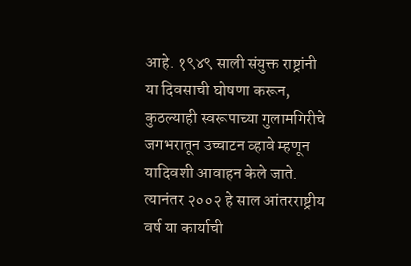आहे. १९४९ साली संयुक्त राष्ट्रांनी या दिवसाची घोषणा करून,  कुठल्याही स्वरूपाच्या गुलामगिरीचे जगभरातून उच्चाटन व्हावे म्हणून यादिवशी आवाहन केले जाते. त्यानंतर २००२ हे साल आंतरराष्ट्रीय वर्ष या कार्याची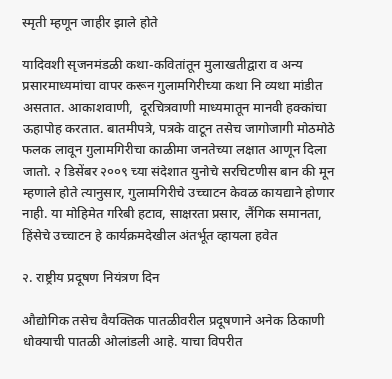स्मृती म्हणून जाहीर झाले होते

यादिवशी सृजनमंडळी कथा-कवितांतून मुलाखतीद्वारा व अन्य प्रसारमाध्यमांचा वापर करून गुलामगिरीच्या कथा नि व्यथा मांडीत असतात. आकाशवाणी,  दूरचित्रवाणी माध्यमातून मानवी हक्कांचा ऊहापोह करतात. बातमीपत्रे, पत्रके वाटून तसेच जागोजागी मोठमोठे फलक लावून गुलामगिरीचा काळीमा जनतेच्या लक्षात आणून दिला जातो. २ डिसेंबर २००९ च्या संदेशात युनोचे सरचिटणीस बान की मून म्हणाले होते त्यानुसार, गुलामगिरीचे उच्चाटन केवळ कायद्याने होणार नाही. या मोहिमेत गरिबी हटाव, साक्षरता प्रसार, लैंगिक समानता, हिंसेचे उच्चाटन हे कार्यक्रमदेखील अंतर्भूत व्हायला हवेत

२. राष्ट्रीय प्रदूषण नियंत्रण दिन

औद्योगिक तसेच वैयक्तिक पातळीवरील प्रदूषणाने अनेक ठिकाणी धोक्याची पातळी ओलांडली आहे. याचा विपरीत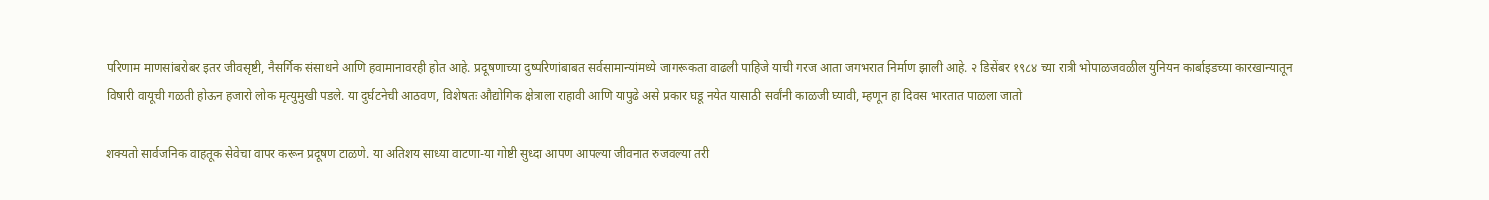परिणाम माणसांबरोबर इतर जीवसृष्टी, नैसर्गिक संसाधने आणि हवामानावरही होत आहे. प्रदूषणाच्या दुष्परिणांबाबत सर्वसामान्यांमध्ये जागरूकता वाढली पाहिजे याची गरज आता जगभरात निर्माण झाली आहे. २ डिसेंबर १९८४ च्या रात्री भोपाळजवळील युनियन कार्बाइडच्या कारखान्यातून विषारी वायूची गळती होऊन हजारो लोक मृत्युमुखी पडले. या दुर्घटनेची आठवण, विशेषतः औद्योगिक क्षेत्राला राहावी आणि यापुढे असे प्रकार घडू नयेत यासाठी सर्वांनी काळजी घ्यावी, म्हणून हा दिवस भारतात पाळला जातो

शक्यतो सार्वजनिक वाहतूक सेवेचा वापर करून प्रदूषण टाळणे. या अतिशय साध्या वाटणा-या गोष्टी सुध्दा आपण आपल्या जीवनात रुजवल्या तरी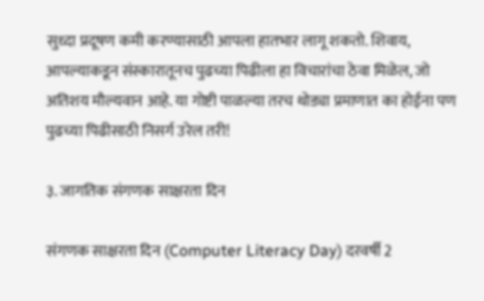सुध्दा प्रदूषण कमी करण्यासाठी आपला हातभार लागू शकतो. शिवाय, आपल्याकडून संस्कारातूनच पुढच्या पिढीला हा विचारांचा ठेवा मिळेल, जो अतिशय मौल्यवान आहे. या गोष्टी पाळल्या तरच थोड्या प्रमाणात का होईना पण पुढच्या पिढीसाठी निसर्ग उरेल तरी!

३. जागतिक संगणक साक्षरता दिन

संगणक साक्षरता दिन (Computer Literacy Day) दरवर्षी 2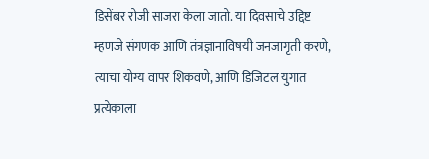डिसेंबर रोजी साजरा केला जातो. या दिवसाचे उद्दिष्ट म्हणजे संगणक आणि तंत्रज्ञानाविषयी जनजागृती करणे, त्याचा योग्य वापर शिकवणे, आणि डिजिटल युगात प्रत्येकाला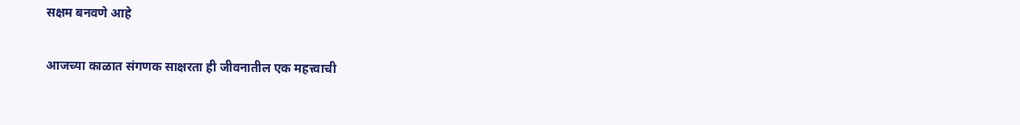सक्षम बनवणे आहे

आजच्या काळात संगणक साक्षरता ही जीवनातील एक महत्त्वाची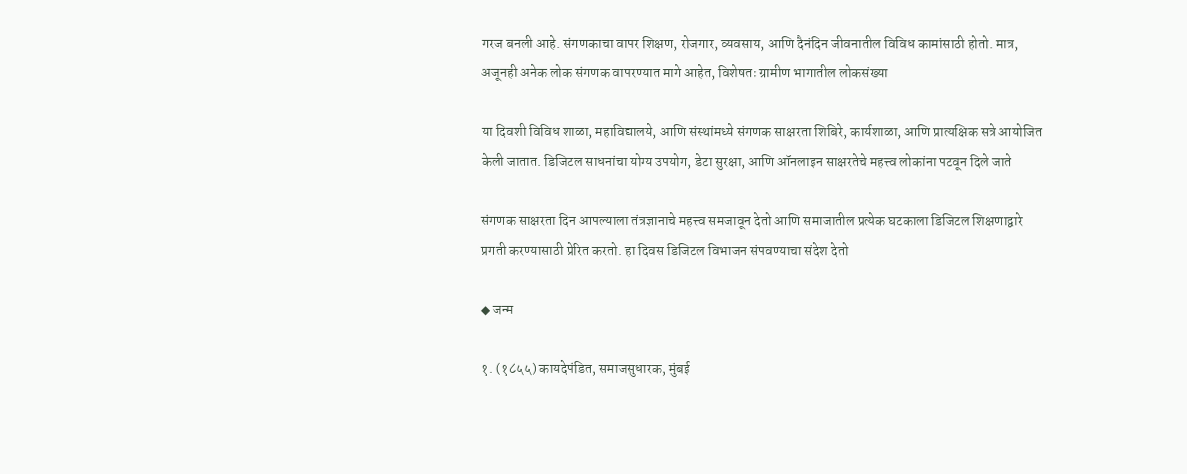गरज बनली आहे. संगणकाचा वापर शिक्षण, रोजगार, व्यवसाय, आणि दैनंदिन जीवनातील विविध कामांसाठी होतो. मात्र, अजूनही अनेक लोक संगणक वापरण्यात मागे आहेत, विशेषतः ग्रामीण भागातील लोकसंख्या

या दिवशी विविध शाळा, महाविद्यालये, आणि संस्थांमध्ये संगणक साक्षरता शिबिरे, कार्यशाळा, आणि प्रात्यक्षिक सत्रे आयोजित केली जातात. डिजिटल साधनांचा योग्य उपयोग, डेटा सुरक्षा, आणि ऑनलाइन साक्षरतेचे महत्त्व लोकांना पटवून दिले जाते

संगणक साक्षरता दिन आपल्याला तंत्रज्ञानाचे महत्त्व समजावून देतो आणि समाजातील प्रत्येक घटकाला डिजिटल शिक्षणाद्वारे प्रगती करण्यासाठी प्रेरित करतो. हा दिवस डिजिटल विभाजन संपवण्याचा संदेश देतो

◆ जन्म

१. (१८५५) कायदेपंडित, समाजसुधारक, मुंबई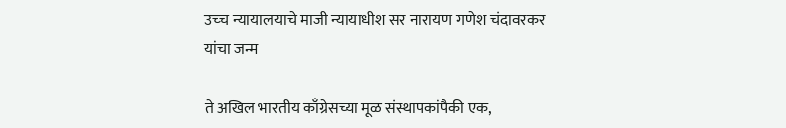उच्‍च न्यायालयाचे माजी न्यायाधीश सर नारायण गणेश चंदावरकर यांचा जन्म

ते अखिल भारतीय काँग्रेसच्या मूळ संस्थापकांपैकी एक,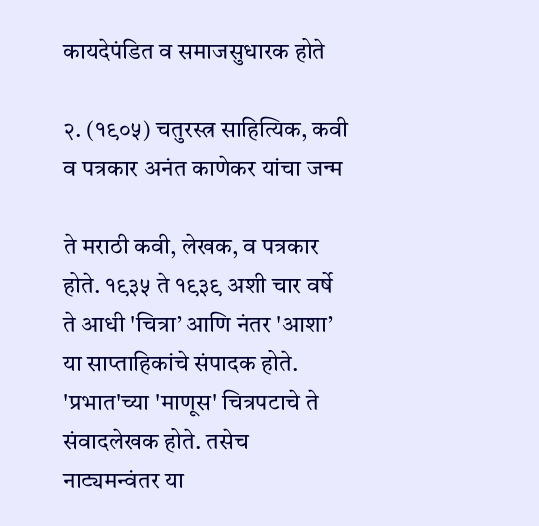कायदेपंडित व समाजसुधारक होते

२. (१९०५) चतुरस्त्र साहित्यिक, कवी व पत्रकार अनंत काणेकर यांचा जन्म

ते मराठी कवी, लेखक, व पत्रकार होते. १९३५ ते १९३९ अशी चार वर्षे ते आधी 'चित्रा’ आणि नंतर 'आशा’ या साप्ताहिकांचे संपादक होते. 'प्रभात'च्या 'माणूस' चित्रपटाचे ते संवादलेखक होते. तसेच नाट्यमन्वंतर या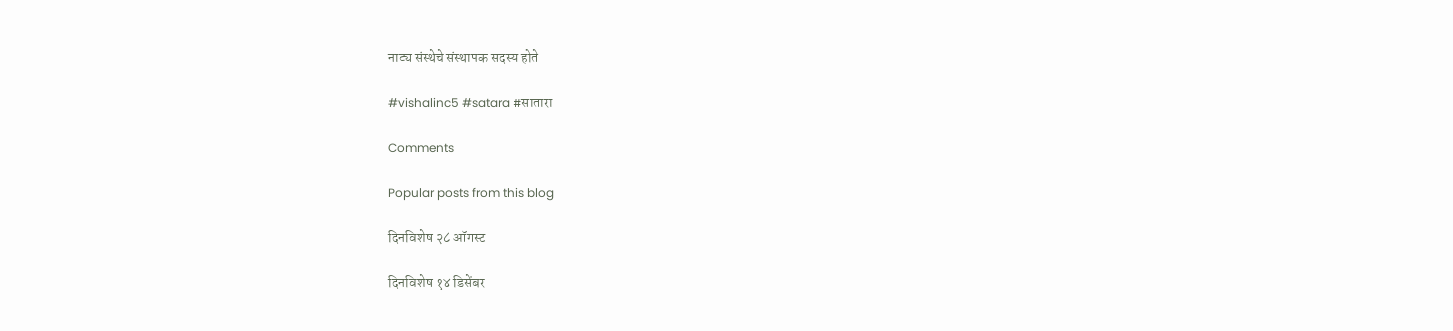नाट्य संस्थेचे संस्थापक सदस्य होते

#vishalinc5 #satara #सातारा

Comments

Popular posts from this blog

दिनविशेष २८ ऑगस्ट

दिनविशेष १४ डिसेंबर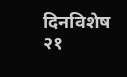दिनविशेष २१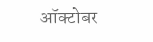ऑक्टोबर